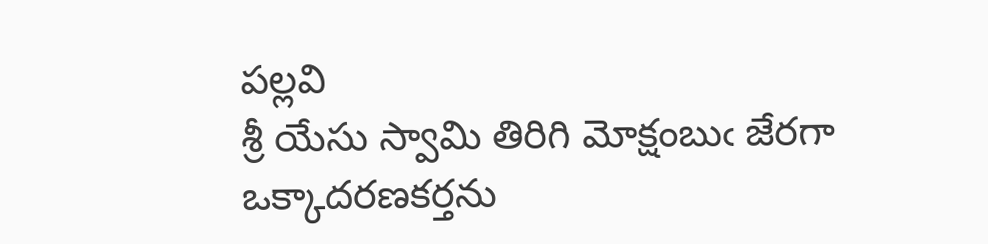పల్లవి
శ్రీ యేసు స్వామి తిరిగి మోక్షంబుఁ జేరగా ఒక్కాదరణకర్తను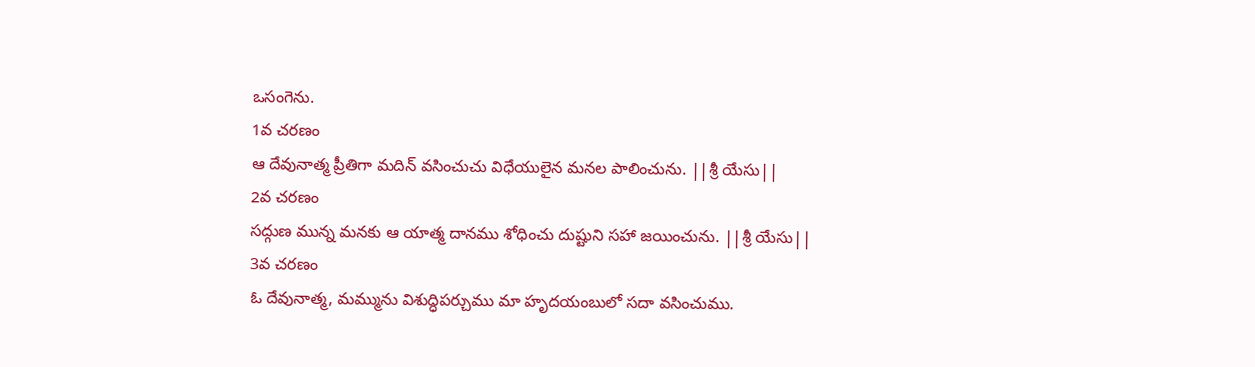ఒసంగెను.
1వ చరణం
ఆ దేవునాత్మ ప్రీతిగా మదిన్ వసించుచు విధేయులైన మనల పాలించును. ||శ్రీ యేసు||
2వ చరణం
సద్గుణ మున్న మనకు ఆ యాత్మ దానము శోధించు దుష్టుని సహా జయించును. ||శ్రీ యేసు||
3వ చరణం
ఓ దేవునాత్మ, మమ్మును విశుద్ధిపర్చుము మా హృదయంబులో సదా వసించుము.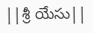||శ్రీ యేసు||